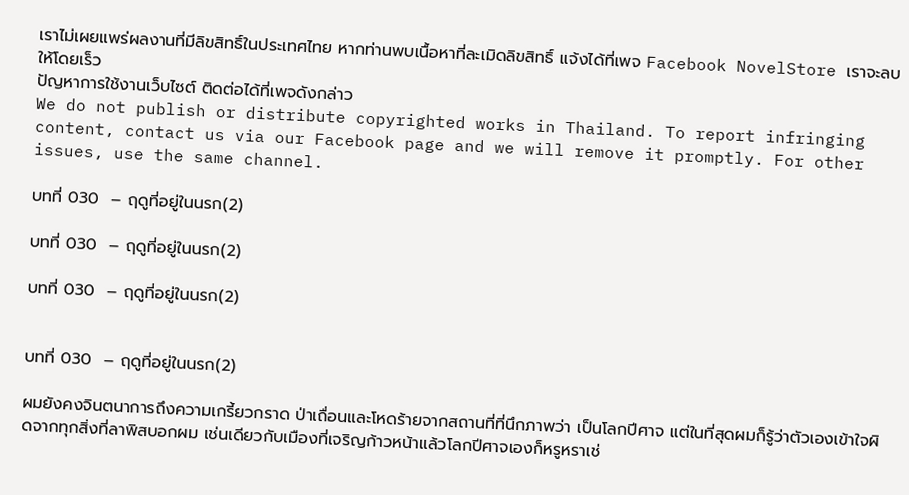เราไม่เผยแพร่ผลงานที่มีลิขสิทธิ์ในประเทศไทย หากท่านพบเนื้อหาที่ละเมิดลิขสิทธิ์ แจ้งได้ที่เพจ Facebook NovelStore เราจะลบให้โดยเร็ว
ปัญหาการใช้งานเว็บไซต์ ติดต่อได้ที่เพจดังกล่าว
We do not publish or distribute copyrighted works in Thailand. To report infringing content, contact us via our Facebook page and we will remove it promptly. For other issues, use the same channel.

บทที่ 030  – ฤดูที่อยู่ในนรก(2)

บทที่ 030  – ฤดูที่อยู่ในนรก(2)

บทที่ 030  – ฤดูที่อยู่ในนรก(2)


บทที่ 030  – ฤดูที่อยู่ในนรก(2)

ผมยังคงจินตนาการถึงความเกรี้ยวกราด ป่าเถื่อนและโหดร้ายจากสถานที่ที่นึกภาพว่า เป็นโลกปีศาจ แต่ในที่สุดผมก็รู้ว่าตัวเองเข้าใจผิดจากทุกสิ่งที่ลาพิสบอกผม เช่นเดียวกับเมืองที่เจริญก้าวหน้าแล้วโลกปีศาจเองก็หรูหราเช่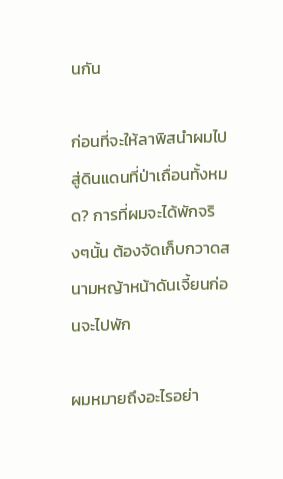นกัน

ก่อนที่จะให้ลาพิสนำผมไปสู่ดินแดนที่ป่าเถื่อนทั้งหมด? การที่ผมจะได้พักจริงๆนั้น ต้องจัดเก็บกวาดสนามหญ้าหน้าดันเจี้ยนก่อนจะไปพัก

ผมหมายถึงอะไรอย่า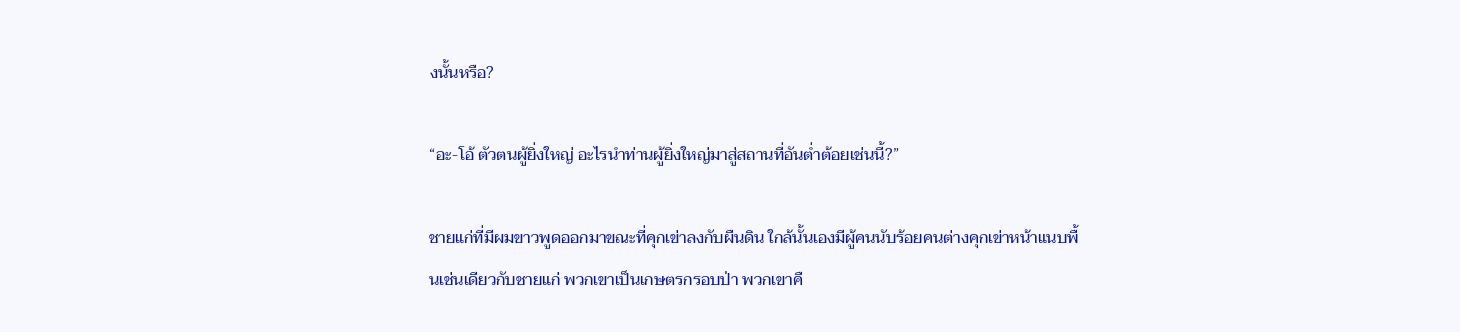งนั้นหรือ?

“อะ-โอ้ ตัวตนผู้ยิ่งใหญ่ อะไรนำท่านผู้ยิ่งใหญ่มาสู่สถานที่อันต่ำต้อยเช่นนี้?”

ชายแก่ที่มีผมขาวพูดออกมาขณะที่คุกเข่าลงกับผืนดิน ใกล้นั้นเองมีผู้คนนับร้อยคนต่างคุกเข่าหน้าแนบพื้นเช่นเดียวกับชายแก่ พวกเขาเป็นเกษตรกรอบป่า พวกเขาคื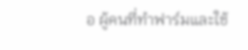อ ผู้คนที่ทำฟาร์มและใช้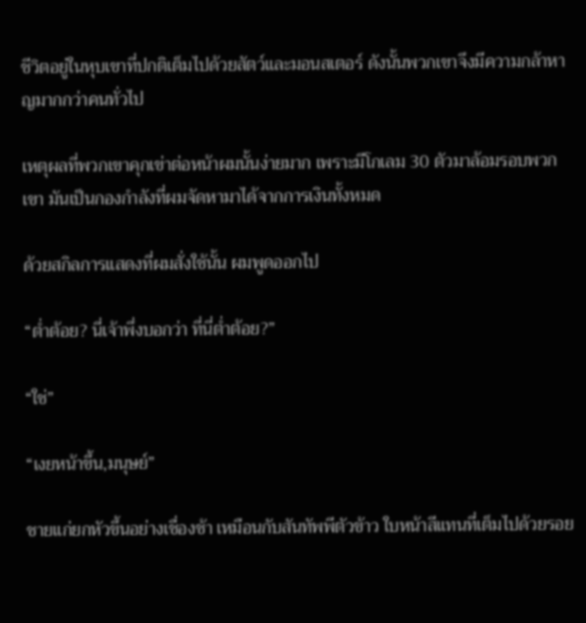ชีวิตอยู่ในหุบเขาที่ปกติเต็มไปด้วยสัตว์และมอนสเตอร์ ดังนั้นพวกเขาจึงมีความกล้าหาญมากกว่าคนทั่วไป

เหตุผลที่พวกเขาคุกเข่าต่อหน้าผมนั้นง่ายมาก เพราะมีโกเลม 30 ตัวมาล้อมรอบพวกเขา มันเป็นกองกำลังที่ผมจัดหามาได้จากการเงินทั้งหมด

ด้วยสกิลการแสดงที่ผมสั่งใช้นั้น ผมพูดออกไป

“ต่ำต้อย? นี่เจ้าพึ่งบอกว่า ที่นี่ต่ำต้อย?”

“ใช่”

“เงยหน้าขึ้น,มนุษย์”

ชายแก่ยกหัวขึ้นอย่างเชื่องช้า เหมือนกับสันทัพพีตัวข้าว ใบหน้าสีแทนที่เต็มไปด้วยรอย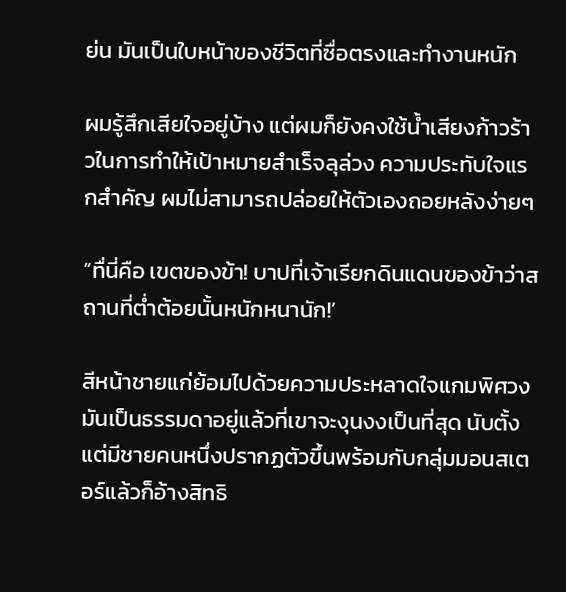ย่น มันเป็นใบหน้าของชีวิตที่ซื่อตรงและทำงานหนัก

ผมรู้สึกเสียใจอยู่บ้าง แต่ผมก็ยังคงใช้น้ำเสียงก้าวร้าวในการทำให้เป้าหมายสำเร็จลุล่วง ความประทับใจแรกสำคัญ ผมไม่สามารถปล่อยให้ตัวเองถอยหลังง่ายๆ

“ทื่นี่คือ เขตของข้า! บาปที่เจ้าเรียกดินแดนของข้าว่าสถานที่ต่ำต้อยนั้นหนักหนานัก!’

สีหน้าชายแก่ย้อมไปด้วยความประหลาดใจแกมพิศวง มันเป็นธรรมดาอยู่แล้วที่เขาจะงุนงงเป็นที่สุด นับตั้งแต่มีชายคนหนึ่งปรากฏตัวขึ้นพร้อมกับกลุ่มมอนสเตอร์แล้วก็อ้างสิทธิ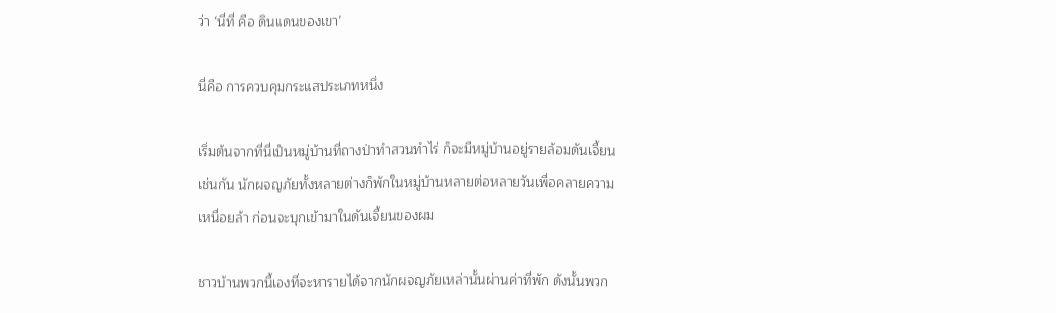ว่า ‘นี่ที่ คือ ดินแดนของเขา’

นี่คือ การควบคุมกระแสประเภทหนึ่ง

เริ่มต้นจากที่นี่เป็นหมู่บ้านที่ถางป่าทำสวนทำไร่ ก็จะมีหมู่บ้านอยู่รายล้อมดันเจี้ยนเช่นกัน นักผจญภัยทั้งหลายต่างก็พักในหมู่บ้านหลายต่อหลายวันเพื่อคลายความเหนื่อยล้า ก่อนจะบุกเข้ามาในดันเจี้ยนของผม

ชาวบ้านพวกนี้เองที่จะหารายได้จากนักผจญภัยเหล่านั้นผ่านค่าที่พัก ดังนั้นพวก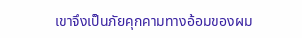เขาจึงเป็นภัยคุกคามทางอ้อมของผม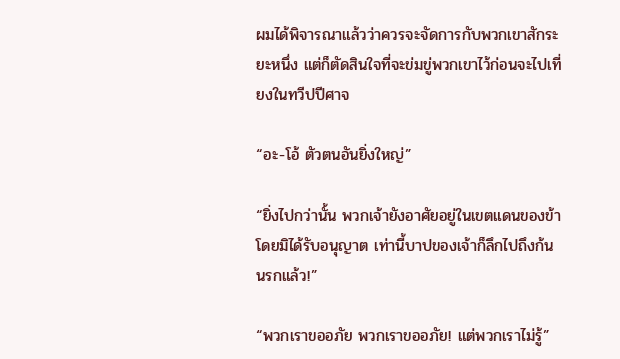ผมได้พิจารณาแล้วว่าควรจะจัดการกับพวกเขาสักระยะหนึ่ง แต่ก็ตัดสินใจที่จะข่มขู่พวกเขาไว้ก่อนจะไปเที่ยงในทวีปปีศาจ

“อะ-โอ้ ตัวตนอันยิ่งใหญ่”

“ยิ่งไปกว่านั้น พวกเจ้ายังอาศัยอยู่ในเขตแดนของข้าโดยมิได้รับอนุญาต เท่านี้บาปของเจ้าก็ลึกไปถึงก้นนรกแล้ว!”

“พวกเราขออภัย พวกเราขออภัย! แต่พวกเราไม่รู้”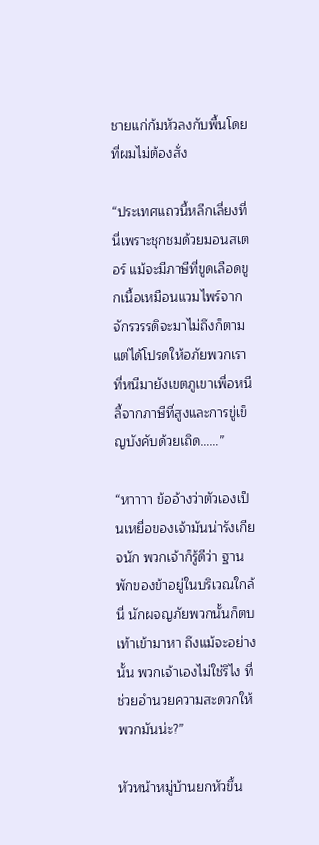ชายแก่ก้มหัวลงกับพื้นโดยที่ผมไม่ต้องสั่ง

“ประเทศแถวนี้หลีกเลี่ยงที่นี่เพราะชุกชมด้วยมอนสเตอร์ แม้จะมีภาษีที่ขูดเลือดขูกเนื้อเหมือนแวมไพร์จากจักรวรรดิจะมาไม่ถึงก็ตาม แต่ได้โปรดให้อภัยพวกเราที่หนีมายังเขตภูเขาเพื่อหนีลี้จากภาษีที่สูงและการขู่เข็ญบังคับด้วยเถิด……”

“หาาาา ข้ออ้างว่าตัวเองเป็นเหยื่อของเจ้ามันน่ารังเกียจนัก พวกเจ้าก็รู้ดีว่า ฐานพักของข้าอยู่ในบริเวณใกล้นี่ นักผจญภัยพวกนั้นก็ตบเท้าเข้ามาหา ถึงแม้จะอย่างนั้น พวกเจ้าเองไม่ใช่รึไง ที่ช่วยอำนวยความสะดวกให้พวกมันน่ะ?”

หัวหน้าหมู่บ้านยกหัวขึ้น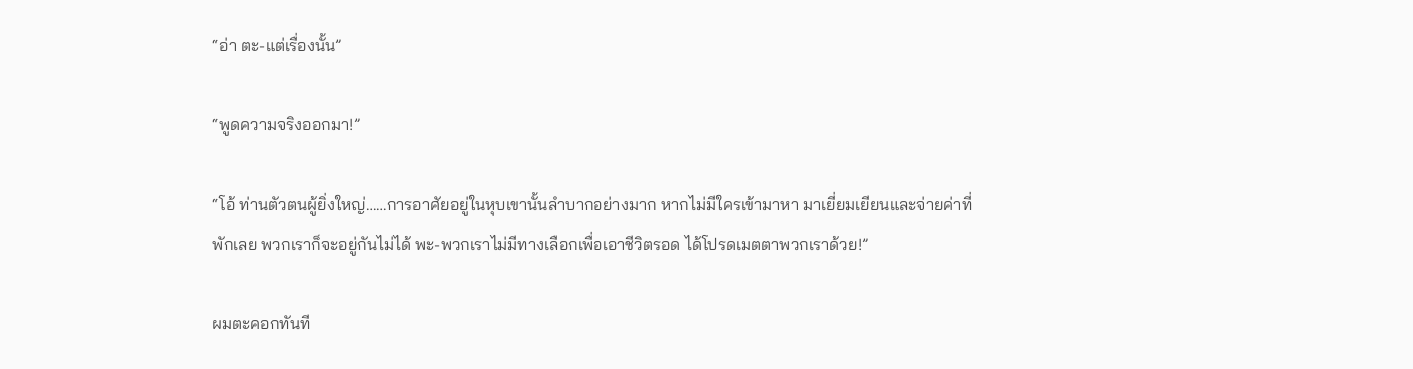“อ่า ตะ-แต่เรื่องนั้น”

“พูดความจริงออกมา!”

“โอ้ ท่านตัวตนผู้ยิ่งใหญ่……การอาศัยอยู่ในหุบเขานั้นลำบากอย่างมาก หากไม่มีใครเข้ามาหา มาเยี่ยมเยียนและจ่ายค่าที่พักเลย พวกเราก็จะอยู่กันไม่ได้ พะ-พวกเราไม่มีทางเลือกเพื่อเอาชีวิตรอด ได้โปรดเมตตาพวกเราด้วย!”

ผมตะคอกทันที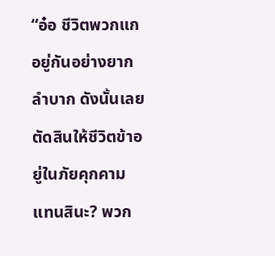“อ๋อ ชีวิตพวกแกอยู่กันอย่างยากลำบาก ดังนั้นเลยตัดสินให้ชีวิตข้าอยู่ในภัยคุกคามแทนสินะ? พวก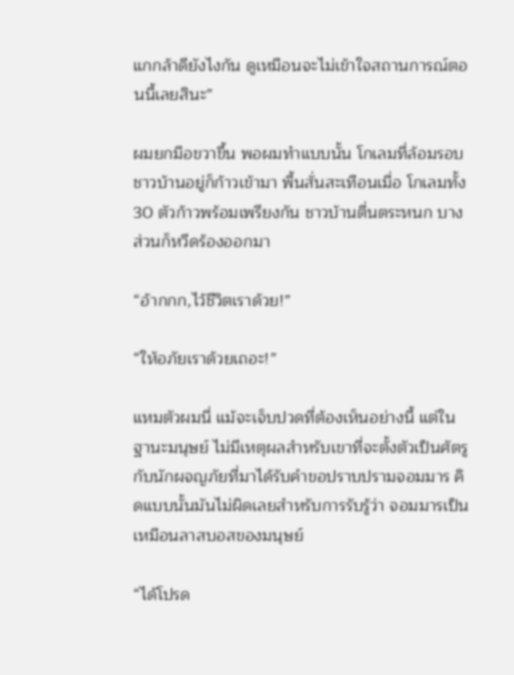แกกล้าดียังไงกัน ดูเหมือนจะไม่เข้าใจสถานการณ์ตอนนี้เลยสินะ”

ผมยกมือขวาขึ้น พอผมทำแบบนั้น โกเลมที่ล้อมรอบชาวบ้านอยู่ก็ก้าวเข้ามา พื้นสั่นสะเทือนเมื่อ โกเลมทั้ง 30 ตัวก้าวพร้อมเพรียงกัน ชาวบ้านตื่นตระหนก บางส่วนก็หวีดร้องออกมา

“อ้ากกก,ไว้ชีวิตเราด้วย!”

“ให้อภัยเราด้วยเถอะ!”

แหมตัวผมนี่ แม้จะเจ็บปวดที่ต้องเห็นอย่างนี้ แต่ในฐานะมนุษย์ ไม่มีเหตุผลสำหรับเขาที่จะตั้งตัวเป็นศัตรูกับนักผจญภัยที่มาได้รับคำขอปราบปรามจอมมาร คิดแบบนั้นมันไม่ผิดเลยสำหรับการรับรู้ว่า จอมมารเป็นเหมือนลาสบอสของมนุษย์

“ได้โปรด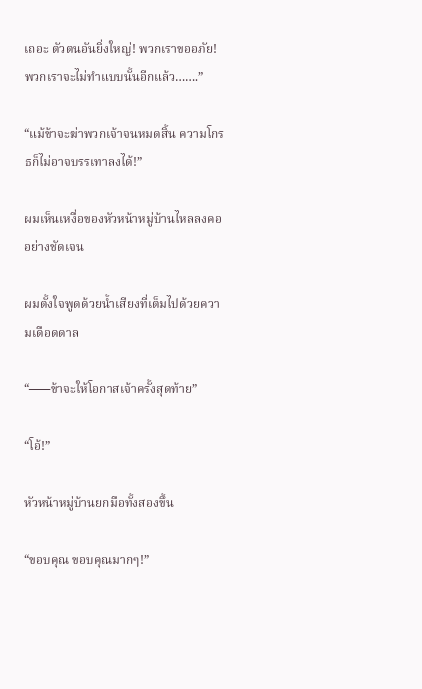เถอะ ตัวตนอันยิ่งใหญ่! พวกเราขออภัย! พวกเราจะไม่ทำแบบนั้นอีกแล้ว…….”

“แม้ข้าจะฆ่าพวกเจ้าจนหมดสิ้น ความโกรธก็ไม่อาจบรรเทาลงได้!”

ผมเห็นเหงื่อของหัวหน้าหมู่บ้านไหลลงคออย่างชัดเจน

ผมตั้งใจพูดด้วยน้ำเสียงที่เต็มไปด้วยความเดือดดาล

“⎯⎯⎯ข้าจะให้โอกาสเจ้าครั้งสุดท้าย”

“โอ้!”

หัวหน้าหมู่บ้านยกมือทั้งสองขึ้น

“ขอบคุณ ขอบคุณมากๆ!”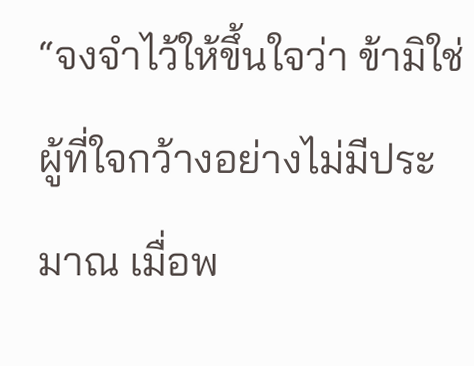“จงจำไว้ให้ขึ้นใจว่า ข้ามิใช่ผู้ที่ใจกว้างอย่างไม่มีประมาณ เมื่อพ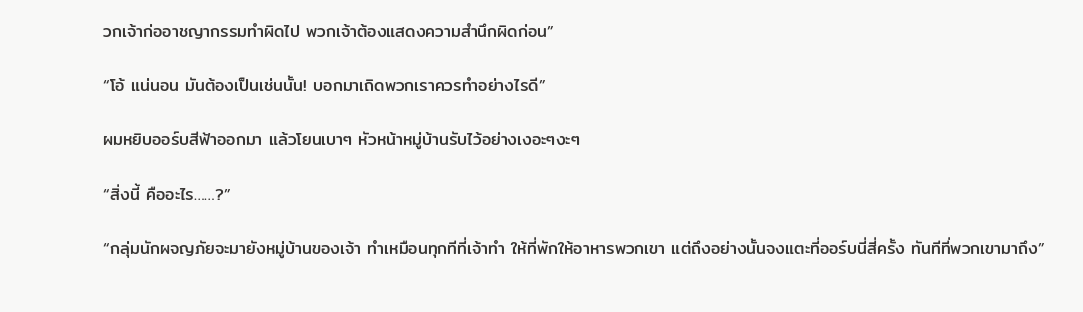วกเจ้าก่ออาชญากรรมทำผิดไป พวกเจ้าต้องแสดงความสำนึกผิดก่อน”

“โอ้ แน่นอน มันต้องเป็นเช่นนั้น! บอกมาเถิดพวกเราควรทำอย่างไรดี”

ผมหยิบออร์บสีฟ้าออกมา แล้วโยนเบาๆ หัวหน้าหมู่บ้านรับไว้อย่างเงอะๆงะๆ

“สิ่งนี้ คืออะไร……?”

“กลุ่มนักผจญภัยจะมายังหมู่บ้านของเจ้า ทำเหมือนทุกทีที่เจ้าทำ ให้ที่พักให้อาหารพวกเขา แต่ถึงอย่างนั้นจงแตะที่ออร์บนี่สี่ครั้ง ทันทีที่พวกเขามาถึง”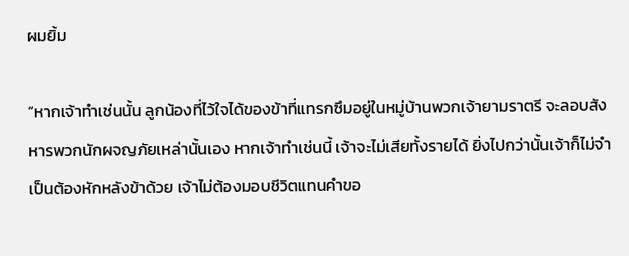ผมยิ้ม

“หากเจ้าทำเช่นนั้น ลูกน้องที่ไว้ใจได้ของข้าที่แทรกซึมอยู่ในหมู่บ้านพวกเจ้ายามราตรี จะลอบสังหารพวกนักผจญภัยเหล่านั้นเอง หากเจ้าทำเช่นนี้ เจ้าจะไม่เสียทั้งรายได้ ยิ่งไปกว่านั้นเจ้าก็ไม่จำเป็นต้องหักหลังข้าด้วย เจ้าไม่ต้องมอบชีวิตแทนคำขอ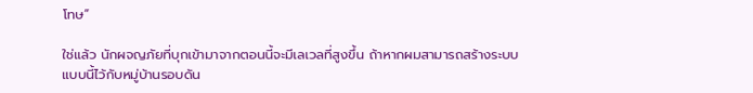โทษ”

ใช่แล้ว นักผจญภัยที่บุกเข้ามาจากตอนนี้จะมีเลเวลที่สูงขึ้น ถ้าหากผมสามารถสร้างระบบแบบนี้ไว้กับหมู่บ้านรอบดัน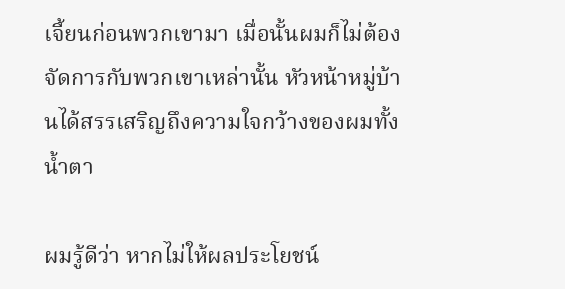เจี้ยนก่อนพวกเขามา เมื่อนั้นผมก็ไม่ต้องจัดการกับพวกเขาเหล่านั้น หัวหน้าหมู่บ้านได้สรรเสริญถึงความใจกว้างของผมทั้งน้ำตา

ผมรู้ดีว่า หากไม่ให้ผลประโยชน์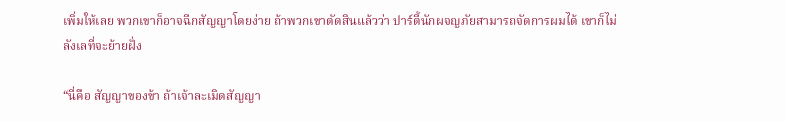เพิ่มให้เลย พวกเขาก็อาจฉีกสัญญาโดยง่าย ถ้าพวกเขาตัดสินแล้วว่า ปาร์ตี้นักผจญภัยสามารถจัดการผมได้ เขาก็ไม่ลังเลที่จะย้ายฝั่ง

“นี่คือ สัญญาของข้า ถ้าเจ้าละเมิดสัญญา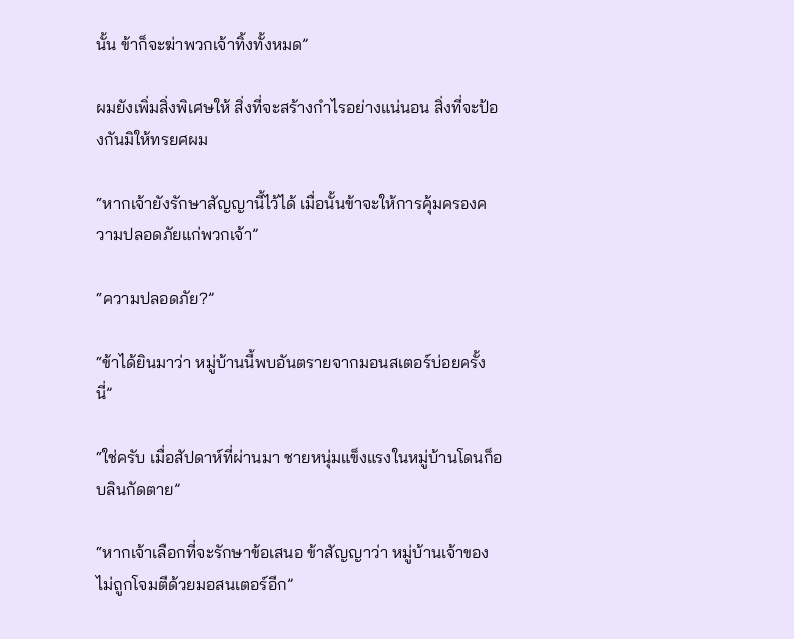นั้น ข้าก็จะฆ่าพวกเจ้าทิ้งทั้งหมด”

ผมยังเพิ่มสิ่งพิเศษให้ สิ่งที่จะสร้างกำไรอย่างแน่นอน สิ่งที่จะป้องกันมิให้ทรยศผม

“หากเจ้ายังรักษาสัญญานี้ไว้ได้ เมื่อนั้นข้าจะให้การคุ้มครองความปลอดภัยแก่พวกเจ้า”

“ความปลอดภัย?”

“ข้าได้ยินมาว่า หมู่บ้านนี้พบอันตรายจากมอนสเตอร์บ่อยครั้งนี่”

“ใช่ครับ เมื่อสัปดาห์ที่ผ่านมา ชายหนุ่มแข็งแรงในหมู่บ้านโดนก็อบลินกัดตาย”

“หากเจ้าเลือกที่จะรักษาข้อเสนอ ข้าสัญญาว่า หมู่บ้านเจ้าของไม่ถูกโจมตีด้วยมอสนเตอร์อีก”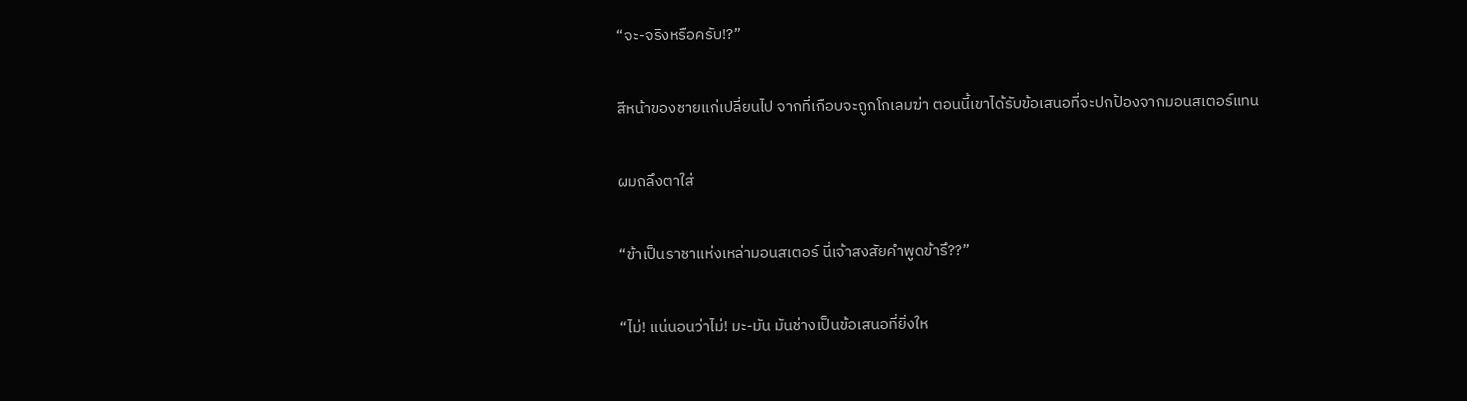“จะ-จริงหรือครับ!?”

สีหน้าของชายแก่เปลี่ยนไป จากที่เกือบจะถูกโกเลมฆ่า ตอนนี้เขาได้รับข้อเสนอที่จะปกป้องจากมอนสเตอร์แทน

ผมถลึงตาใส่

“ข้าเป็นราชาแห่งเหล่ามอนสเตอร์ นี่เจ้าสงสัยคำพูดข้ารึ??”

“ไม่! แน่นอนว่าไม่! มะ-มัน มันช่างเป็นข้อเสนอที่ยิ่งให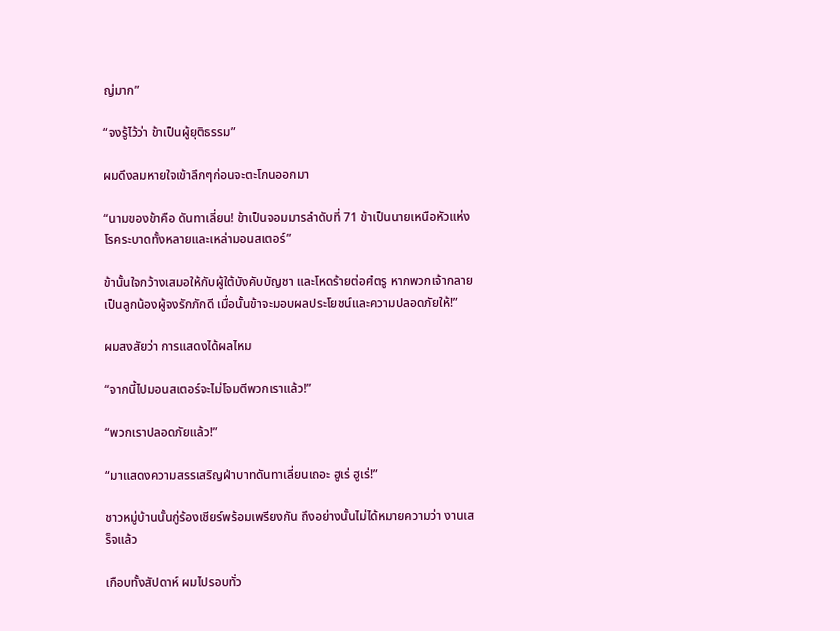ญ่มาก”

“จงรู้ไว้ว่า ข้าเป็นผู้ยุติธรรม”

ผมดึงลมหายใจเข้าลึกๆก่อนจะตะโกนออกมา

“นามของข้าคือ ดันทาเลี่ยน! ข้าเป็นจอมมารลำดับที่ 71 ข้าเป็นนายเหนือหัวแห่งโรคระบาดทั้งหลายและเหล่ามอนสเตอร์”

ข้านั้นใจกว้างเสมอให้กับผู้ใต้บังคับบัญชา และโหดร้ายต่อศํตรู หากพวกเจ้ากลายเป็นลูกน้องผู้จงรักภักดี เมื่อนั้นข้าจะมอบผลประโยชน์และความปลอดภัยให้!”

ผมสงสัยว่า การแสดงได้ผลไหม

“จากนี้ไปมอนสเตอร์จะไม่โจมตีพวกเราแล้ว!”

“พวกเราปลอดภัยแล้ว!”

“มาแสดงความสรรเสริญฝ่าบาทดันทาเลี่ยนเถอะ ฮูเร่ ฮูเร่!”

ชาวหมู่บ้านนั้นกู่ร้องเชียร์พร้อมเพรียงกัน ถึงอย่างนั้นไม่ได้หมายความว่า งานเสร็จแล้ว

เกือบทั้งสัปดาห์ ผมไปรอบทั่ว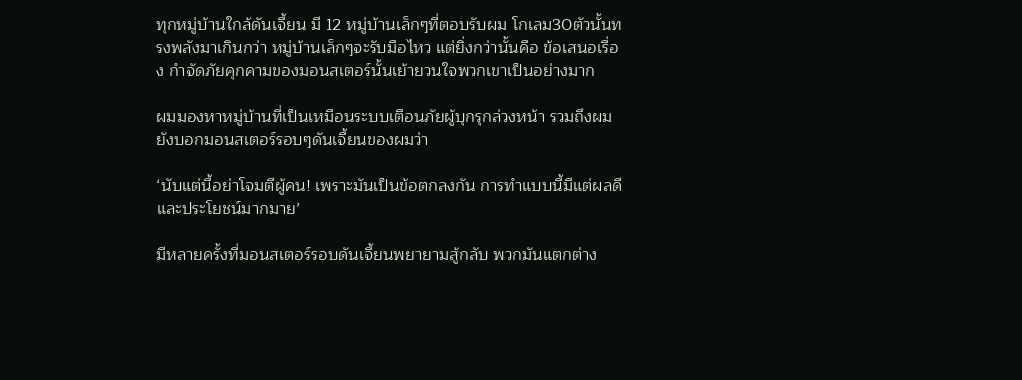ทุกหมู่บ้านใกล้ดันเจี้ยน มี 12 หมู่บ้านเล็กๆที่ตอบรับผม โกเลม30ตัวนั้นทรงพลังมาเกินกว่า หมู่บ้านเล็กๆจะรับมือไหว แต่ยิ่งกว่านั้นคือ ข้อเสนอเรื่อง กำจัดภัยคุกคามของมอนสเตอร์นั้นเย้ายวนใจพวกเขาเป็นอย่างมาก

ผมมองหาหมู่บ้านที่เป็นเหมือนระบบเตือนภัยผู้บุกรุกล่วงหน้า รวมถึงผมยังบอกมอนสเตอร์รอบๆดันเจี้ยนของผมว่า

‘นับแต่นี้อย่าโจมตีผู้คน! เพราะมันเป็นข้อตกลงกัน การทำแบบนี้มีแต่ผลดีและประโยชน์มากมาย’

มีหลายครั้งที่มอนสเตอร์รอบดันเจี้ยนพยายามสู้กลับ พวกมันแตกต่าง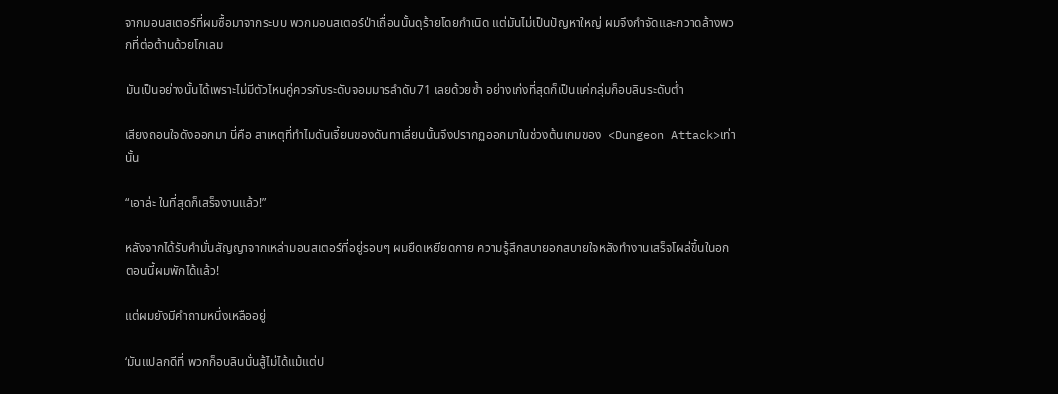จากมอนสเตอร์ที่ผมซื้อมาจากระบบ พวกมอนสเตอร์ป่าเถื่อนนั้นดุร้ายโดยกำเนิด แต่มันไม่เป็นปัญหาใหญ่ ผมจึงกำจัดและกวาดล้างพวกที่ต่อต้านด้วยโกเลม

มันเป็นอย่างนั้นได้เพราะไม่มีตัวไหนคู่ควรกับระดับจอมมารลำดับ71 เลยด้วยซ้ำ อย่างเก่งที่สุดก็เป็นแค่กลุ่มก็อบลินระดับต่ำ

เสียงถอนใจดังออกมา นี่คือ สาเหตุที่ทำไมดันเจี้ยนของดันทาเลี่ยนนั้นจึงปรากฏออกมาในช่วงต้นเกมของ  <Dungeon Attack>เท่านั้น

“เอาล่ะ ในที่สุดก็เสร็จงานแล้ว!”

หลังจากได้รับคำมั่นสัญญาจากเหล่ามอนสเตอร์ที่อยู่รอบๆ ผมยืดเหยียดกาย ความรู้สึกสบายอกสบายใจหลังทำงานเสร็จโผล่ขึ้นในอก ตอนนี้ผมพักได้แล้ว!

แต่ผมยังมีคำถามหนึ่งเหลืออยู่

‘มันแปลกดีที่ พวกก็อบลินนั่นสู้ไม่ได้แม้แต่ป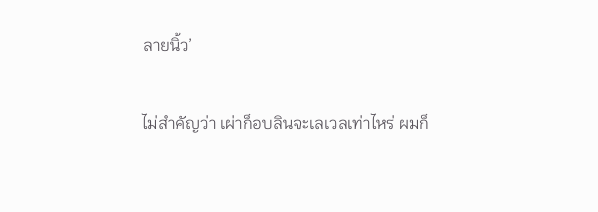ลายนิ้ว’

ไม่สำคัญว่า เผ่าก็อบลินจะเลเวลเท่าไหร่ ผมก็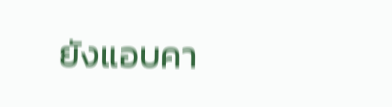ยังแอบคา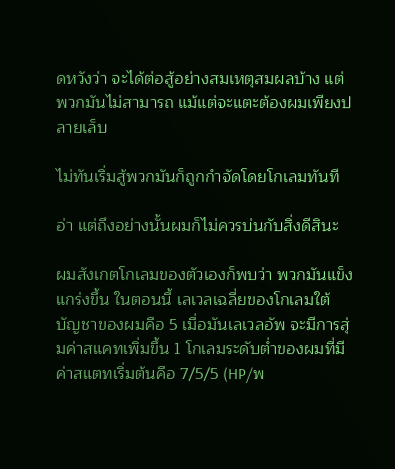ดหวังว่า จะได้ต่อสู้อย่างสมเหตุสมผลบ้าง แต่พวกมันไม่สามารถ แม้แต่จะแตะต้องผมเพียงปลายเล็บ

ไม่ทันเริ่มสู้พวกมันก็ถูกกำจัดโดยโกเลมทันที

อ่า แต่ถึงอย่างนั้นผมก็ไม่ควรบ่นกับสิ่งดีสินะ

ผมสังเกตโกเลมของตัวเองก็พบว่า พวกมันแข็งแกร่งขึ้น ในตอนนี้ เลเวลเฉลี่ยของโกเลมใต้บัญชาของผมคือ 5 เมื่อมันเลเวลอัพ จะมีการสุ่มค่าสแคทเพิ่มขึ้น 1 โกเลมระดับต่ำของผมที่มีค่าสแตทเริ่มต้นคือ 7/5/5 (HP/พ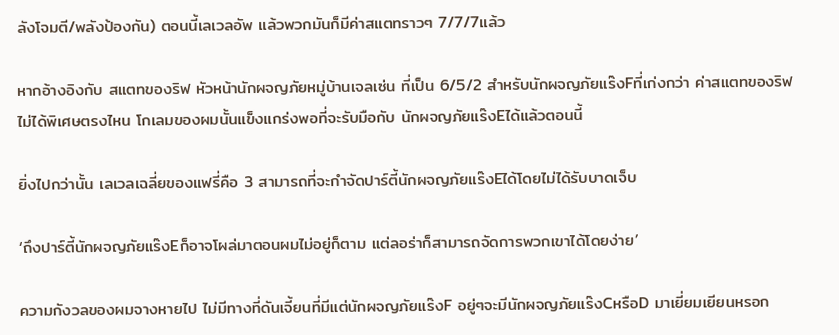ลังโจมตี/พลังป้องกัน) ตอนนี้เลเวลอัพ แล้วพวกมันก็มีค่าสแตทราวๆ 7/7/7แล้ว

หากอ้างอิงกับ สแตทของริฟ หัวหน้านักผจญภัยหมู่บ้านเจลเซ่น ที่เป็น 6/5/2 สำหรับนักผจญภัยแร๊งFที่เก่งกว่า ค่าสแตทของริฟไม่ได้พิเศษตรงไหน โกเลมของผมนั้นแข็งแกร่งพอที่จะรับมือกับ นักผจญภัยแร๊งEได้แล้วตอนนี้

ยิ่งไปกว่านั้น เลเวลเฉลี่ยของแฟรี่คือ 3 สามารถที่จะกำจัดปาร์ตี้นักผจญภัยแร๊งEได้โดยไม่ได้รับบาดเจ็บ

‘ถึงปาร์ตี้นักผจญภัยแร๊งEก็อาจโผล่มาตอนผมไม่อยู่ก็ตาม แต่ลอร่าก็สามารถจัดการพวกเขาได้โดยง่าย’

ความกังวลของผมจางหายไป ไม่มีทางที่ดันเจี้ยนที่มีแต่นักผจญภัยแร๊งF อยู่ๆจะมีนักผจญภัยแร๊งCหรือD มาเยี่ยมเยียนหรอก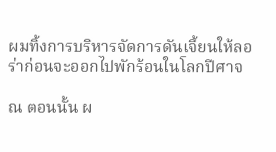ผมทิ้งการบริหารจัดการดันเจี้ยนให้ลอร่าก่อนจะออกไปพักร้อนในโลกปีศาจ

ณ ตอนนั้น ผ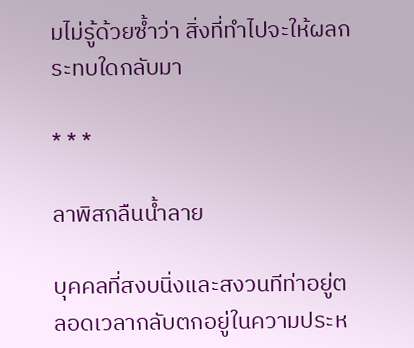มไม่รู้ด้วยซ้ำว่า สิ่งที่ทำไปจะให้ผลกระทบใดกลับมา

* * *

ลาพิสกลืนน้ำลาย

บุคคลที่สงบนิ่งและสงวนทีท่าอยู่ตลอดเวลากลับตกอยู่ในความประห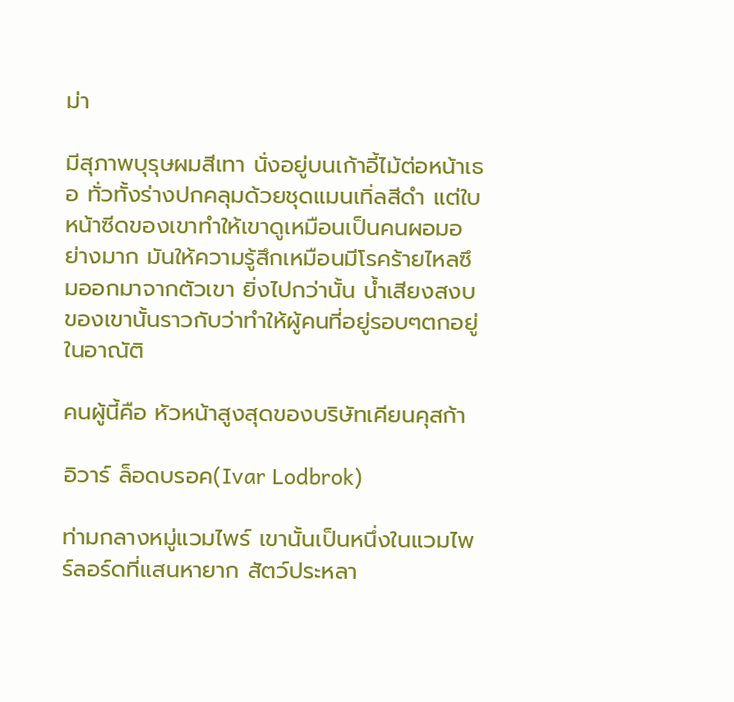ม่า

มีสุภาพบุรุษผมสีเทา นั่งอยู่บนเก้าอี้ไม้ต่อหน้าเธอ ทั่วทั้งร่างปกคลุมด้วยชุดแมนเทิ่ลสีดำ แต่ใบหน้าซีดของเขาทำให้เขาดูเหมือนเป็นคนผอมอย่างมาก มันให้ความรู้สึกเหมือนมีโรคร้ายไหลซึมออกมาจากตัวเขา ยิ่งไปกว่านั้น น้ำเสียงสงบของเขานั้นราวกับว่าทำให้ผู้คนที่อยู่รอบๆตกอยู่ในอาณัติ

คนผู้นี้คือ หัวหน้าสูงสุดของบริษัทเคียนคุสก้า

อิวาร์ ล็อดบรอค(Ivar Lodbrok)

ท่ามกลางหมู่แวมไพร์ เขานั้นเป็นหนึ่งในแวมไพร์ลอร์ดที่แสนหายาก สัตว์ประหลา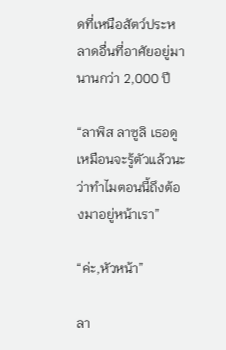ดที่เหนือสัตว์ประหลาดอื่นที่อาศัยอยู่มานานกว่า 2,000 ปี

“ลาพิส ลาซูลิ เธอดูเหมือนจะรู้ตัวแล้วนะ ว่าทำไมตอนนี้ถึงต้องมาอยู่หน้าเรา”

“ค่ะ,หัวหน้า”

ลา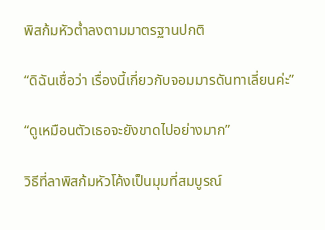พิสก้มหัวต่ำลงตามมาตรฐานปกติ

“ดิฉันเชื่อว่า เรื่องนี้เกี่ยวกับจอมมารดันทาเลี่ยนค่ะ”

“ดูเหมือนตัวเธอจะยังขาดไปอย่างมาก”

วิธีที่ลาพิสก้มหัวโค้งเป็นมุมที่สมบูรณ์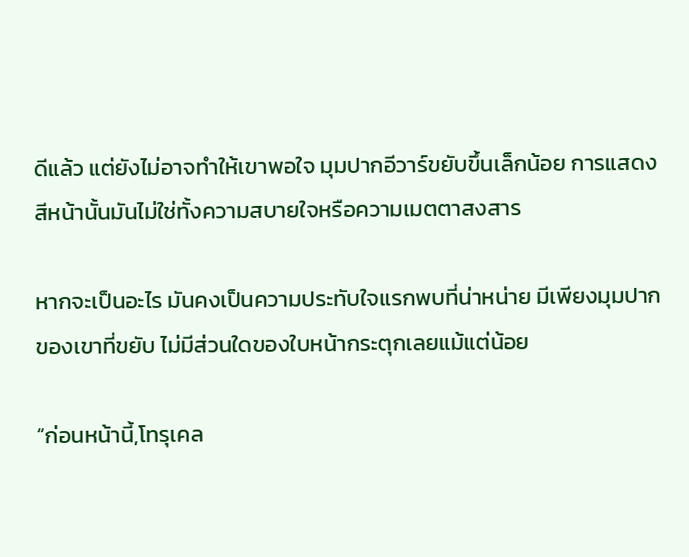ดีแล้ว แต่ยังไม่อาจทำให้เขาพอใจ มุมปากอีวาร์ขยับขึ้นเล็กน้อย การแสดงสีหน้านั้นมันไม่ใช่ทั้งความสบายใจหรือความเมตตาสงสาร

หากจะเป็นอะไร มันคงเป็นความประทับใจแรกพบที่น่าหน่าย มีเพียงมุมปากของเขาที่ขยับ ไม่มีส่วนใดของใบหน้ากระตุกเลยแม้แต่น้อย

“ก่อนหน้านี้,โทรุเคล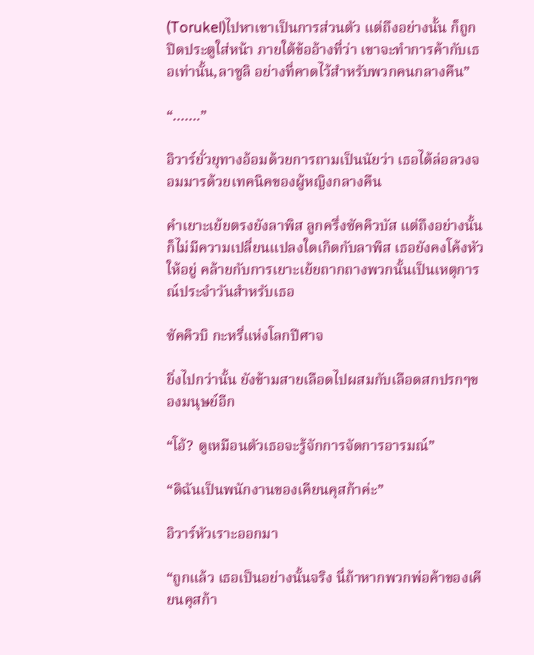(Torukel)ไปหาเขาเป็นการส่วนตัว แต่ถึงอย่างนั้น ก็ถูกปิดประตูใส่หน้า ภายใต้ข้ออ้างที่ว่า เขาจะทำการค้ากับเธอเท่านั้น,ลาซูลิ อย่างที่คาดไว้สำหรับพวกคนกลางคืน”

“…….”

อิวาร์ยั่วยุทางอ้อมด้วยการถามเป็นนัยว่า เธอได้ล่อลวงจอมมารด้วยเทคนิคของผู้หญิงกลางคืน

คำเยาะเย้ยตรงยังลาพิส ลูกครึ่งซัคคิวบัส แต่ถึงอย่างนั้นก็ไม่มีความเปลี่ยนแปลงใดเกิดกับลาพิส เธอยังคงโค้งหัวให้อยู่ คล้ายกับการเยาะเย้ยถากถางพวกนั้นเป็นเหตุการณ์ประจำวันสำหรับเธอ

ซัคคิวบิ กะหรี่แห่งโลกปีศาจ

ยิ่งไปกว่านั้น ยังข้ามสายเลือดไปผสมกับเลือดสกปรกๆของมนุษย์อีก

“โอ้? ดูเหมือนตัวเธอจะรู้จักการจัดการอารมณ์”

“ดิฉันเป็นพนักงานของเคียนคุสก้าค่ะ”

อิวาร์หัวเราะออกมา

“ถูกแล้ว เธอเป็นอย่างนั้นจริง นี่ถ้าหากพวกพ่อค้าของเคียนคุสก้า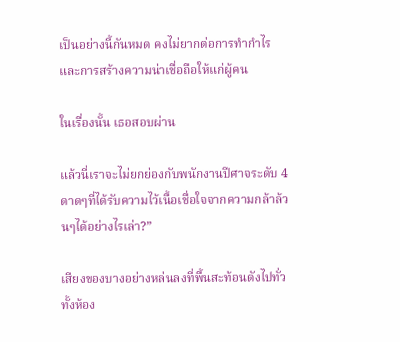เป็นอย่างนี้กันหมด คงไม่ยากต่อการทำกำไร และการสร้างความน่าเชื่อถือให้แก่ผู้คน

ในเรื่องนั้น เธอสอบผ่าน

แล้วนี่เราจะไม่ยกย่องกับพนักงานปีศาจระดับ 4 ดาดๆที่ได้รับความไว้เนื้อเชื่อใจจากความกล้าล้วนๆได้อย่างไรเล่า?”

เสียงของบางอย่างหล่นลงที่พื้นสะท้อนดังไปทั่วทั้งห้อง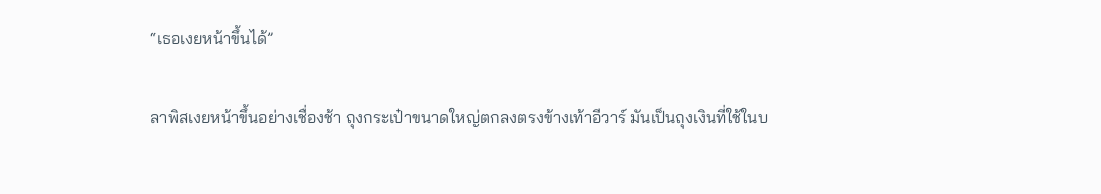“เธอเงยหน้าขึ้นได้”

ลาพิสเงยหน้าขึ้นอย่างเชื่องช้า ถุงกระเป๋าขนาดใหญ่ตกลงตรงข้างเท้าอีวาร์ มันเป็นถุงเงินที่ใช้ในบ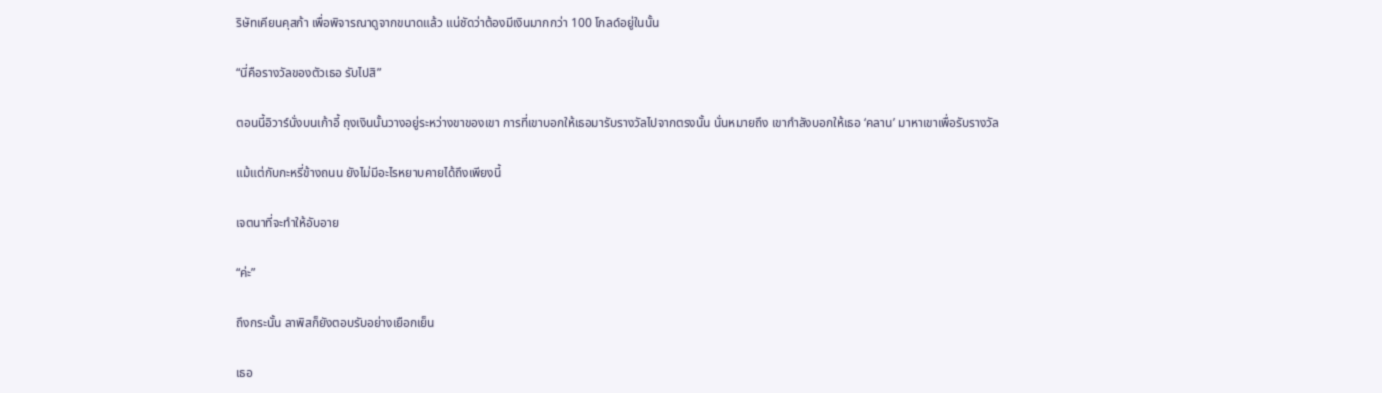ริษัทเคียนคุสก้า เพื่อพิจารณาดูจากขนาดแล้ว แน่ชัดว่าต้องมีเงินมากกว่า 100 โกลด์อยู่ในนั้น

“นี่คือรางวัลของตัวเธอ รับไปสิ”

ตอนนี้อิวาร์นั่งบนเก้าอี้ ถุงเงินนั้นวางอยู่ระหว่างขาของเขา การที่เขาบอกให้เธอมารับรางวัลไปจากตรงนั้น นั่นหมายถึง เขากำลังบอกให้เธอ ‘คลาน’ มาหาเขาเพื่อรับรางวัล

แม้แต่กับกะหรี่ข้างถนน ยังไม่มีอะไรหยาบคายได้ถึงเพียงนี้

เจตนาที่จะทำให้อับอาย

“ค่ะ”

ถึงกระนั้น ลาพิสก็ยังตอบรับอย่างเยือกเย็น

เธอ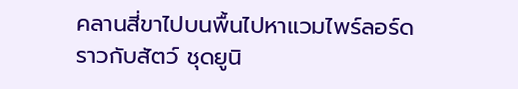คลานสี่ขาไปบนพื้นไปหาแวมไพร์ลอร์ดราวกับสัตว์ ชุดยูนิ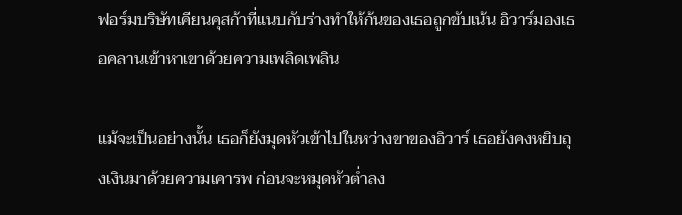ฟอร์มบริษัทเคียนคุสก้าที่แนบกับร่างทำให้ก้นของเธอถูกขับเน้น อิวาร์มองเธอคลานเข้าหาเขาด้วยความเพลิดเพลิน

แม้จะเป็นอย่างนั้น เธอก็ยังมุดหัวเข้าไปในหว่างขาของอิวาร์ เธอยังคงหยิบถุงเงินมาด้วยความเคารพ ก่อนจะหมุดหัวต่ำลง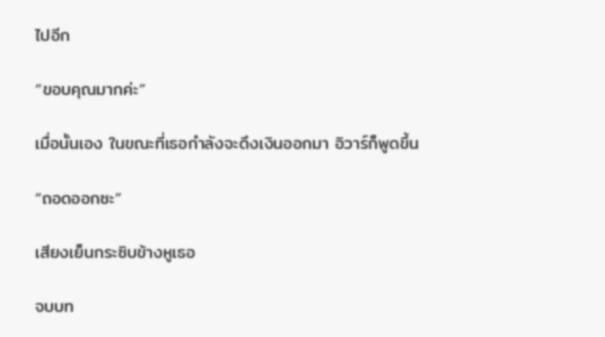ไปอีก

“ขอบคุณมากค่ะ”

เมื่อนั้นเอง ในขณะที่เธอกำลังจะดึงเงินออกมา อิวาร์ก็พูดขึ้น

“ถอดออกซะ”

เสียงเย็นกระซิบข้างหูเธอ

จบบท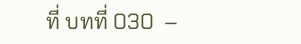ที่ บทที่ 030  –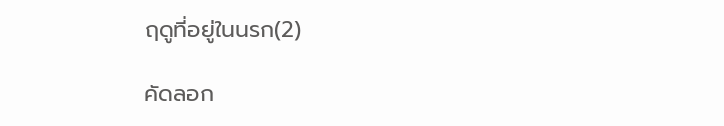ฤดูที่อยู่ในนรก(2)

คัดลอก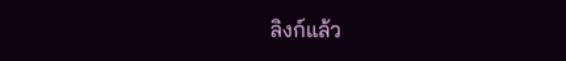ลิงก์แล้ว